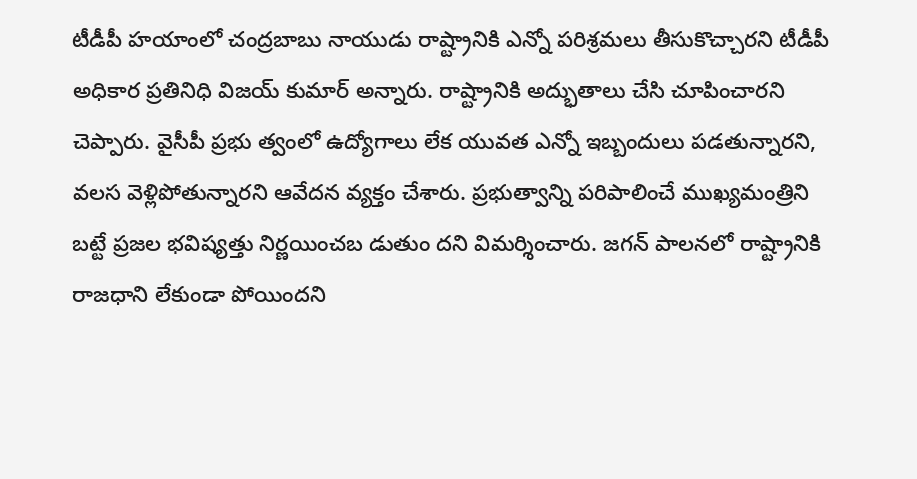టీడీపీ హయాంలో చంద్రబాబు నాయుడు రాష్ట్రానికి ఎన్నో పరిశ్రమలు తీసుకొచ్చారని టీడీపీ అధికార ప్రతినిధి విజయ్ కుమార్ అన్నారు. రాష్ట్రానికి అద్భుతాలు చేసి చూపించారని చెప్పారు. వైసీపీ ప్రభు త్వంలో ఉద్యోగాలు లేక యువత ఎన్నో ఇబ్బందులు పడతున్నారని, వలస వెళ్లిపోతున్నారని ఆవేదన వ్యక్తం చేశారు. ప్రభుత్వాన్ని పరిపాలించే ముఖ్యమంత్రిని బట్టే ప్రజల భవిష్యత్తు నిర్ణయించబ డుతుం దని విమర్శించారు. జగన్ పాలనలో రాష్ట్రానికి రాజధాని లేకుండా పోయిందని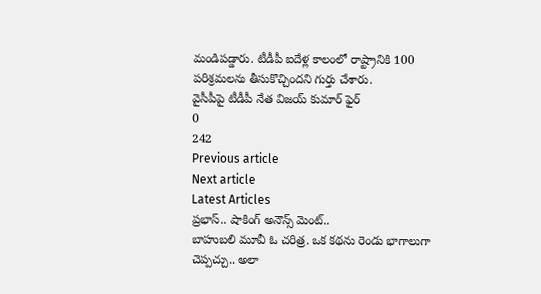మండిపడ్డారు. టీడీపీ ఐదేళ్ల కాలంలో రాష్ట్రానికి 100 పరిశ్రమలను తీసుకొచ్చిందని గుర్తు చేశారు.
వైసీపీపై టీడీపీ నేత విజయ్ కుమార్ ఫైర్
0
242
Previous article
Next article
Latest Articles
ప్రభాస్.. షాకింగ్ అనౌన్స్ మెంట్..
బాహుబలి మూవీ ఓ చరిత్ర. ఒక కథను రెండు భాగాలుగా చెప్పచ్చు.. అలా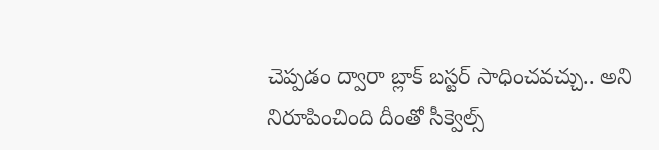చెప్పడం ద్వారా బ్లాక్ బస్టర్ సాధించవచ్చు.. అని నిరూపించింది దీంతో సీక్వెల్స్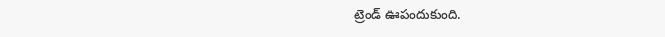ట్రెండ్ ఊపందుకుంది.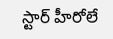స్టార్ హీరోలే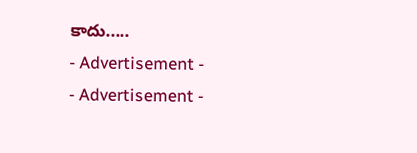కాదు.....
- Advertisement -
- Advertisement -